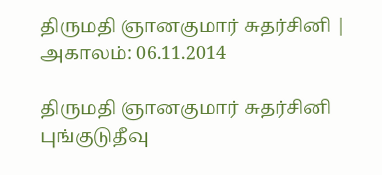திருமதி ஞானகுமார் சுதர்சினி | அகாலம்: 06.11.2014

திருமதி ஞானகுமார் சுதர்சினி
புங்குடுதீவு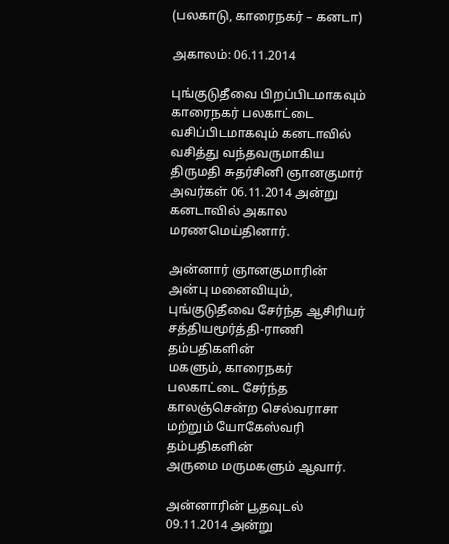(பலகாடு, காரைநகர் – கனடா)

அகாலம்: 06.11.2014

புங்குடுதீவை பிறப்பிடமாகவும் காரைநகர் பலகாட்டை வசிப்பிடமாகவும் கனடாவில் வசித்து வந்தவருமாகிய
திருமதி சுதர்சினி ஞானகுமார் அவர்கள் 06.11.2014 அன்று கனடாவில் அகால மரணமெய்தினார்.

அன்னார் ஞானகுமாரின் அன்பு மனைவியும், புங்குடுதீவை சேர்ந்த ஆசிரியர் சத்தியமூர்த்தி-ராணி தம்பதிகளின்
மகளும், காரைநகர் பலகாட்டை சேர்ந்த காலஞ்சென்ற செல்வராசா மற்றும் யோகேஸ்வரி தம்பதிகளின்
அருமை மருமகளும் ஆவார்.

அன்னாரின் பூதவுடல் 09.11.2014 அன்று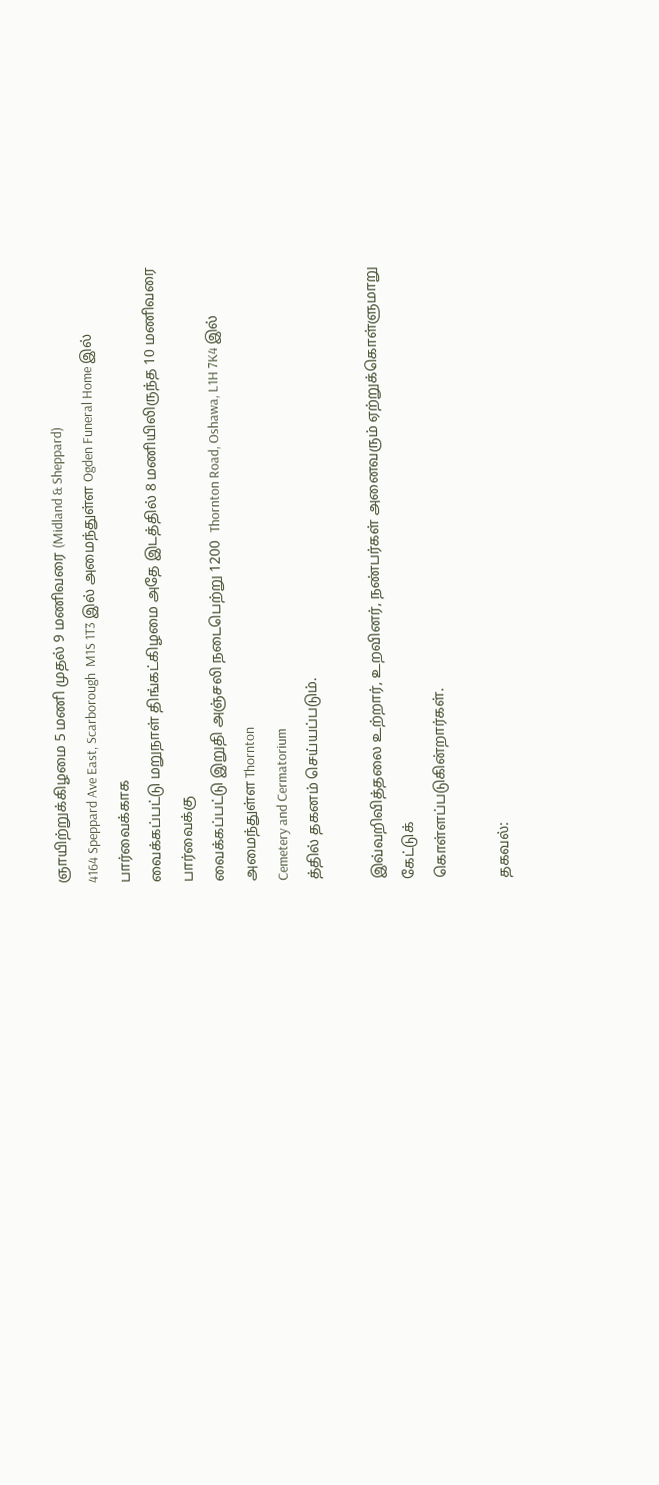ஞாயிற்றுக்கிழமை 5 மணி முதல் 9 மணிவரை (Midland & Sheppard)
4164 Speppard Ave East, Scarborough  M1S 1T3 இல் அமைந்துள்ள Ogden Funeral Home இல் பார்வைக்காக
வைக்கப்பட்டு மறுநாள் திங்கட்கிழமை அதே இடத்தில் 8 மணியிலிருந்த 10 மணிவரை பார்வைக்கு
வைக்கப்பட்டு இறுதி அஞ்சலி நடைபெற்று 1200  Thornton Road, Oshawa, L1H 7K4 இல் அமைந்துள்ள Thornton
Cemetery and Cermatorium
த்தில் தகனம் செய்யப்படும்.

இவ்வறிவித்தலை உற்றார், உறவினர், நண்பர்கள் அனைவரும் ஏற்றுக்கொள்ளுமாறு கேட்டுக்
கொள்ளப்படுகின்றார்கள்.

தகவல்: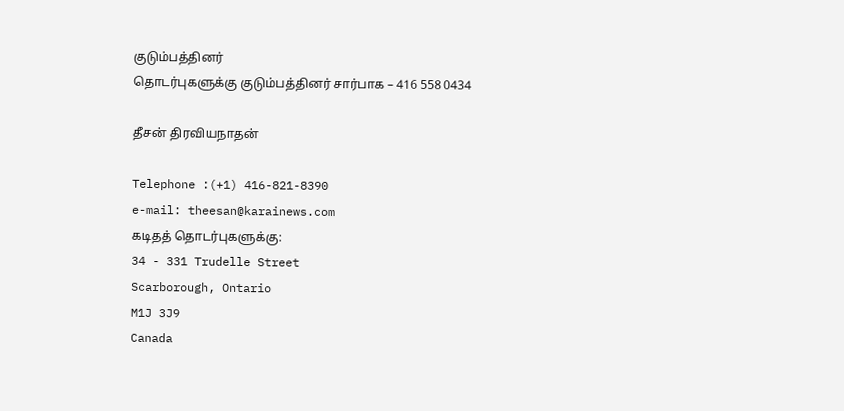குடும்பத்தினர்
தொடர்புகளுக்கு குடும்பத்தினர் சார்பாக – 416 558 0434

தீசன் திரவியநாதன்

Telephone :(+1) 416-821-8390
e-mail: theesan@karainews.com
கடிதத் தொடர்புகளுக்கு:
34 - 331 Trudelle Street
Scarborough, Ontario
M1J 3J9
Canada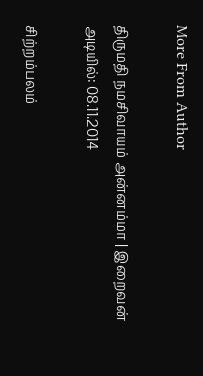More From Author

திருமதி நமசிவாயம் அன்னம்மா | இறைவன் அடியில்: 08.11.2014

சிற்றம்பலம்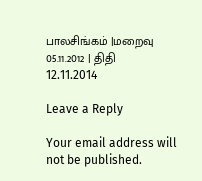பாலசிங்கம் |மறைவு 05.11.2012 | திதி 12.11.2014

Leave a Reply

Your email address will not be published.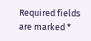Required fields are marked *